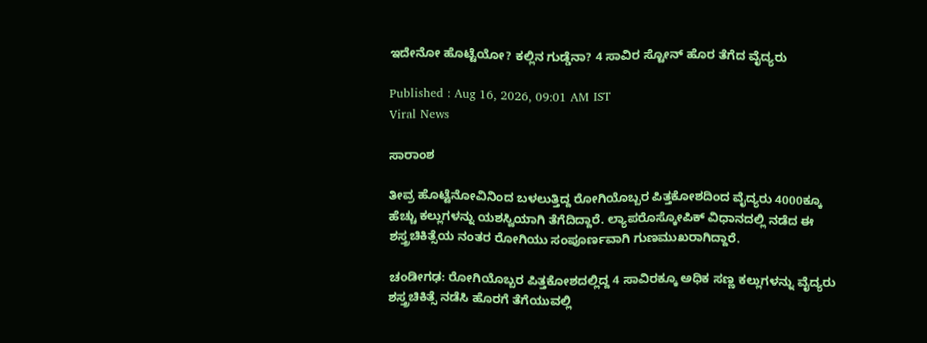ಇದೇನೋ ಹೊಟ್ಟೆಯೋ? ಕಲ್ಲಿನ ಗುಡ್ಡೆನಾ? 4 ಸಾವಿರ ಸ್ಟೋನ್ ಹೊರ ತೆಗೆದ ವೈದ್ಯರು

Published : Aug 16, 2026, 09:01 AM IST
Viral News

ಸಾರಾಂಶ

ತೀವ್ರ ಹೊಟ್ಟೆನೋವಿನಿಂದ ಬಳಲುತ್ತಿದ್ದ ರೋಗಿಯೊಬ್ಬರ ಪಿತ್ತಕೋಶದಿಂದ ವೈದ್ಯರು 4000ಕ್ಕೂ ಹೆಚ್ಚು ಕಲ್ಲುಗಳನ್ನು ಯಶಸ್ವಿಯಾಗಿ ತೆಗೆದಿದ್ದಾರೆ. ಲ್ಯಾಪರೊಸ್ಕೋಪಿಕ್ ವಿಧಾನದಲ್ಲಿ ನಡೆದ ಈ ಶಸ್ತ್ರಚಿಕಿತ್ಸೆಯ ನಂತರ ರೋಗಿಯು ಸಂಪೂರ್ಣವಾಗಿ ಗುಣಮುಖರಾಗಿದ್ದಾರೆ.

ಚಂಡೀಗಢ: ರೋಗಿಯೊಬ್ಬರ ಪಿತ್ತಕೋಶದಲ್ಲಿದ್ದ 4 ಸಾವಿರಕ್ಕೂ ಅಧಿಕ ಸಣ್ಣ ಕಲ್ಲುಗಳನ್ನು ವೈದ್ಯರು ಶಸ್ತ್ರಚಿಕಿತ್ಸೆ ನಡೆಸಿ ಹೊರಗೆ ತೆಗೆಯುವಲ್ಲಿ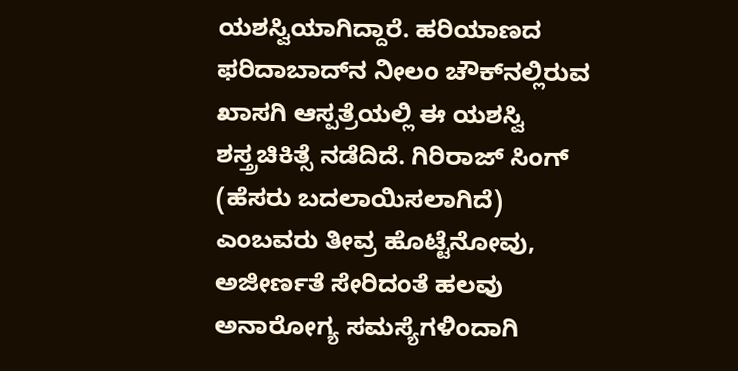ಯಶಸ್ವಿಯಾಗಿದ್ದಾರೆ. ಹರಿಯಾಣದ ಫರಿದಾಬಾದ್‌ನ ನೀಲಂ ಚೌಕ್‌ನಲ್ಲಿರುವ ಖಾಸಗಿ ಆಸ್ಪತ್ರೆಯಲ್ಲಿ ಈ ಯಶಸ್ವಿ ಶಸ್ತ್ರಚಿಕಿತ್ಸೆ ನಡೆದಿದೆ. ಗಿರಿರಾಜ್ ಸಿಂಗ್ (ಹೆಸರು ಬದಲಾಯಿಸಲಾಗಿದೆ) ಎಂಬವರು ತೀವ್ರ ಹೊಟ್ಟೆನೋವು, ಅಜೀರ್ಣತೆ ಸೇರಿದಂತೆ ಹಲವು ಅನಾರೋಗ್ಯ ಸಮಸ್ಯೆಗಳಿಂದಾಗಿ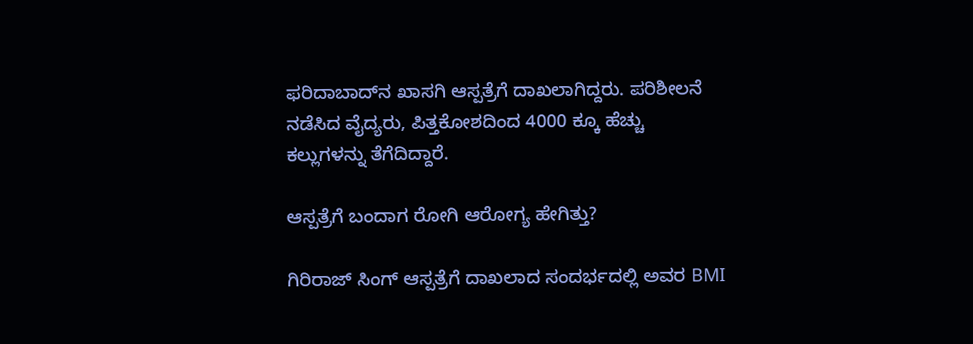ಫರಿದಾಬಾದ್‌ನ ಖಾಸಗಿ ಆಸ್ಪತ್ರೆಗೆ ದಾಖಲಾಗಿದ್ದರು. ಪರಿಶೀಲನೆ ನಡೆಸಿದ ವೈದ್ಯರು, ಪಿತ್ತಕೋಶದಿಂದ 4000 ಕ್ಕೂ ಹೆಚ್ಚು ಕಲ್ಲುಗಳನ್ನು ತೆಗೆದಿದ್ದಾರೆ.

ಆಸ್ಪತ್ರೆಗೆ ಬಂದಾಗ ರೋಗಿ ಆರೋಗ್ಯ ಹೇಗಿತ್ತು?

ಗಿರಿರಾಜ್ ಸಿಂಗ್ ಆಸ್ಪತ್ರೆಗೆ ದಾಖಲಾದ ಸಂದರ್ಭದಲ್ಲಿ ಅವರ BMI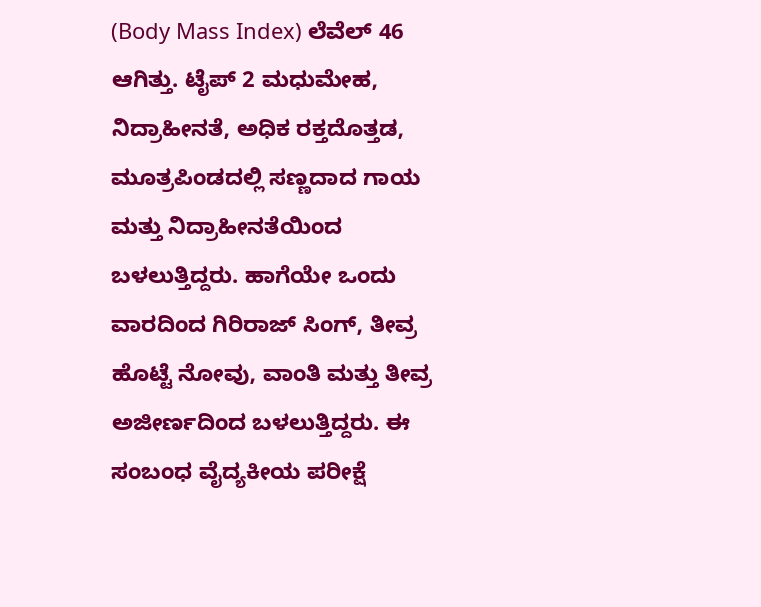(Body Mass Index) ಲೆವೆಲ್ 46 ಆಗಿತ್ತು. ಟೈಪ್ 2 ಮಧುಮೇಹ, ನಿದ್ರಾಹೀನತೆ, ಅಧಿಕ ರಕ್ತದೊತ್ತಡ, ಮೂತ್ರಪಿಂಡದಲ್ಲಿ ಸಣ್ಣದಾದ ಗಾಯ ಮತ್ತು ನಿದ್ರಾಹೀನತೆಯಿಂದ ಬಳಲುತ್ತಿದ್ದರು. ಹಾಗೆಯೇ ಒಂದು ವಾರದಿಂದ ಗಿರಿರಾಜ್ ಸಿಂಗ್, ತೀವ್ರ ಹೊಟ್ಟೆ ನೋವು, ವಾಂತಿ ಮತ್ತು ತೀವ್ರ ಅಜೀರ್ಣದಿಂದ ಬಳಲುತ್ತಿದ್ದರು. ಈ ಸಂಬಂಧ ವೈದ್ಯಕೀಯ ಪರೀಕ್ಷೆ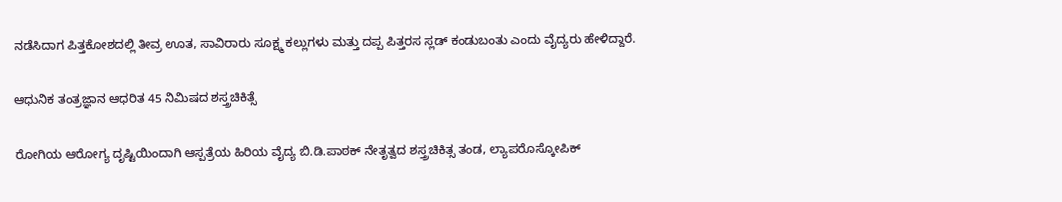ನಡೆಸಿದಾಗ ಪಿತ್ತಕೋಶದಲ್ಲಿ ತೀವ್ರ ಊತ, ಸಾವಿರಾರು ಸೂಕ್ಷ್ಮ ಕಲ್ಲುಗಳು ಮತ್ತು ದಪ್ಪ ಪಿತ್ತರಸ ಸ್ಲಡ್ ಕಂಡುಬಂತು ಎಂದು ವೈದ್ಯರು ಹೇಳಿದ್ದಾರೆ.

ಆಧುನಿಕ ತಂತ್ರಜ್ಞಾನ ಆಧರಿತ 45 ನಿಮಿಷದ ಶಸ್ತ್ರಚಿಕಿತ್ಸೆ

ರೋಗಿಯ ಆರೋಗ್ಯ ದೃಷ್ಟಿಯಿಂದಾಗಿ ಆಸ್ಪತ್ರೆಯ ಹಿರಿಯ ವೈದ್ಯ ಬಿ.ಡಿ.ಪಾಠಕ್ ನೇತೃತ್ವದ ಶಸ್ತ್ರಚಿಕಿತ್ಸ ತಂಡ, ಲ್ಯಾಪರೊಸ್ಕೋಪಿಕ್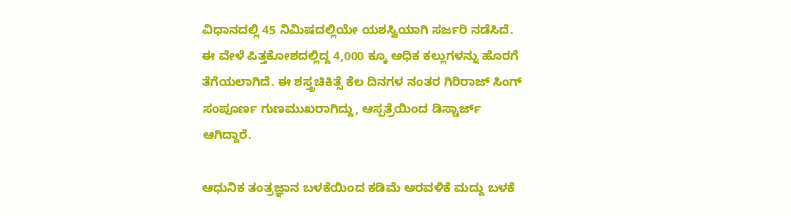ವಿಧಾನದಲ್ಲಿ 45 ನಿಮಿಷದಲ್ಲಿಯೇ ಯಶಸ್ವಿಯಾಗಿ ಸರ್ಜರಿ ನಡೆಸಿದೆ. ಈ ವೇಳೆ ಪಿತ್ತಕೋಶದಲ್ಲಿದ್ದ 4,000 ಕ್ಕೂ ಅಧಿಕ ಕಲ್ಲುಗಳನ್ನು ಹೊರಗೆ ತೆಗೆಯಲಾಗಿದೆ. ಈ ಶಸ್ತ್ರಚಿಕಿತ್ಸೆ ಕೆಲ ದಿನಗಳ ನಂತರ ಗಿರಿರಾಜ್ ಸಿಂಗ್ ಸಂಪೂರ್ಣ ಗುಣಮುಖರಾಗಿದ್ದು, ಆಸ್ಪತ್ರೆಯಿಂದ ಡಿಸ್ಚಾರ್ಜ್ ಆಗಿದ್ದಾರೆ.

ಆಧುನಿಕ ತಂತ್ರಜ್ಞಾನ ಬಳಕೆಯಿಂದ ಕಡಿಮೆ ಅರವಳಿಕೆ ಮದ್ದು ಬಳಕೆ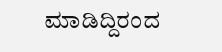ಮಾಡಿದ್ದಿರಂದ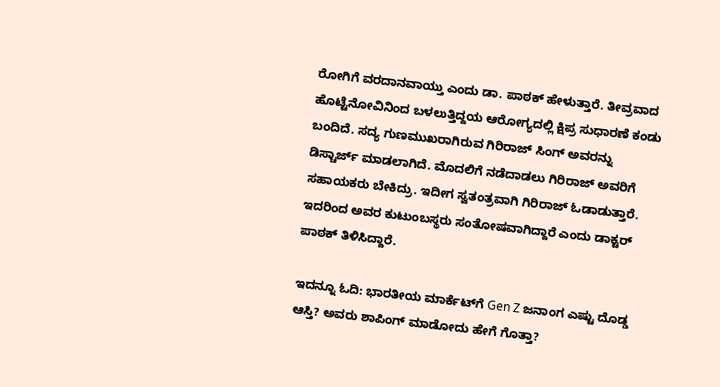ರೋಗಿಗೆ ವರದಾನವಾಯ್ತು ಎಂದು ಡಾ. ಪಾಠಕ್ ಹೇಳುತ್ತಾರೆ. ತೀವ್ರವಾದ ಹೊಟ್ಟೆನೋವಿನಿಂದ ಬಳಲುತ್ತಿದ್ದಯ ಆರೋಗ್ಯದಲ್ಲಿ ಕ್ಷಿಪ್ರ ಸುಧಾರಣೆ ಕಂಡು ಬಂದಿದೆ. ಸದ್ಯ ಗುಣಮುಖರಾಗಿರುವ ಗಿರಿರಾಜ್ ಸಿಂಗ್ ಅವರನ್ನು ಡಿಸ್ಚಾರ್ಜ್ ಮಾಡಲಾಗಿದೆ. ಮೊದಲಿಗೆ ನಡೆದಾಡಲು ಗಿರಿರಾಜ್ ಅವರಿಗೆ ಸಹಾಯಕರು ಬೇಕಿದ್ರು. ಇದೀಗ ಸ್ವತಂತ್ರವಾಗಿ ಗಿರಿರಾಜ್ ಓಡಾಡುತ್ತಾರೆ. ಇದರಿಂದ ಅವರ ಕುಟುಂಬಸ್ಥರು ಸಂತೋಷವಾಗಿದ್ದಾರೆ ಎಂದು ಡಾಕ್ಟರ್ ಪಾಠಕ್ ತಿಳಿಸಿದ್ದಾರೆ.

ಇದನ್ನೂ ಓದಿ: ಭಾರತೀಯ ಮಾರ್ಕೆಟ್‌ಗೆ Gen Z ಜನಾಂಗ ಎಷ್ಟು ದೊಡ್ಡ ಆಸ್ತಿ? ಅವರು ಶಾಪಿಂಗ್‌ ಮಾಡೋದು ಹೇಗೆ ಗೊತ್ತಾ?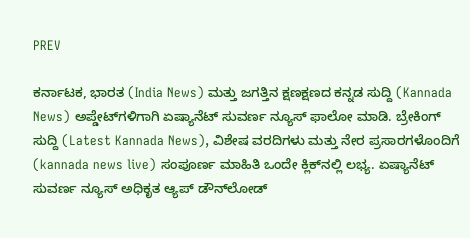PREV

ಕರ್ನಾಟಕ, ಭಾರತ (India News) ಮತ್ತು ಜಗತ್ತಿನ ಕ್ಷಣಕ್ಷಣದ ಕನ್ನಡ ಸುದ್ದಿ (Kannada News) ಅಪ್ಡೇಟ್‌ಗಳಿಗಾಗಿ ಏಷ್ಯಾನೆಟ್ ಸುವರ್ಣ ನ್ಯೂಸ್‌ ಫಾಲೋ ಮಾಡಿ. ಬ್ರೇಕಿಂಗ್ ಸುದ್ದಿ (Latest Kannada News), ವಿಶೇಷ ವರದಿಗಳು ಮತ್ತು ನೇರ ಪ್ರಸಾರಗಳೊಂದಿಗೆ (kannada news live) ಸಂಪೂರ್ಣ ಮಾಹಿತಿ ಒಂದೇ ಕ್ಲಿಕ್‌ನಲ್ಲಿ ಲಭ್ಯ. ಏಷ್ಯಾನೆಟ್ ಸುವರ್ಣ ನ್ಯೂಸ್ ಅಧಿಕೃತ ಆ್ಯಪ್ ಡೌನ್‌ಲೋಡ್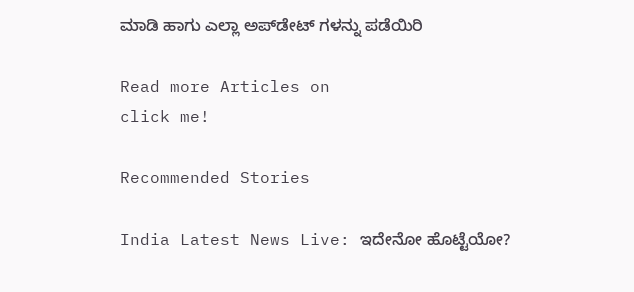ಮಾಡಿ ಹಾಗು ಎಲ್ಲಾ ಅಪ್‌ಡೇಟ್ ಗಳನ್ನು ಪಡೆಯಿರಿ

Read more Articles on
click me!

Recommended Stories

India Latest News Live: ಇದೇನೋ ಹೊಟ್ಟೆಯೋ?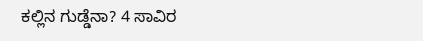ಕಲ್ಲಿನ ಗುಡ್ಡೆನಾ? 4 ಸಾವಿರ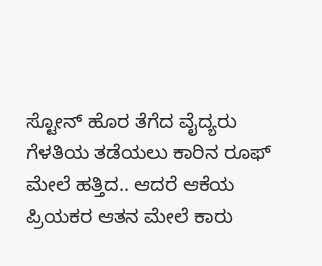ಸ್ಟೋನ್ ಹೊರ ತೆಗೆದ ವೈದ್ಯರು
ಗೆಳತಿಯ ತಡೆಯಲು ಕಾರಿನ ರೂಫ್‌ ಮೇಲೆ ಹತ್ತಿದ.. ಆದರೆ ಆಕೆಯ ಪ್ರಿಯಕರ ಆತನ ಮೇಲೆ ಕಾರು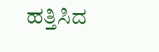ಹತ್ತಿಸಿದ